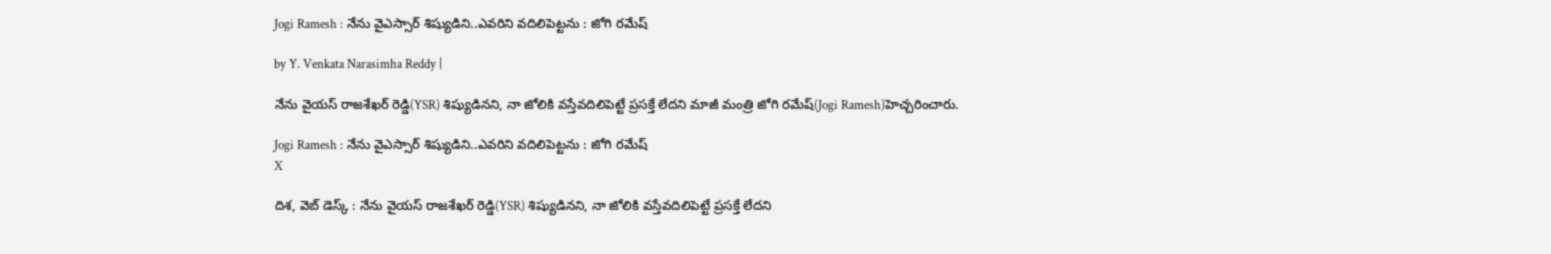Jogi Ramesh : నేను వైఎస్సార్ శిష్యుడిని..ఎవరిని వదిలిపెట్టను : జోగి రమేష్

by Y. Venkata Narasimha Reddy |

నేను వైయస్ రాజశేఖర్ రెడ్డి(YSR) శిష్యుడినని, నా జోలికి వస్తేవదిలిపెట్టే ప్రసక్తే లేదని మాజీ మంత్రి జోగి రమేష్(Jogi Ramesh)హెచ్చరించారు.

Jogi Ramesh : నేను వైఎస్సార్ శిష్యుడిని..ఎవరిని వదిలిపెట్టను : జోగి రమేష్
X

దిశ, వెబ్ డెస్క్ : నేను వైయస్ రాజశేఖర్ రెడ్డి(YSR) శిష్యుడినని, నా జోలికి వస్తేవదిలిపెట్టే ప్రసక్తే లేదని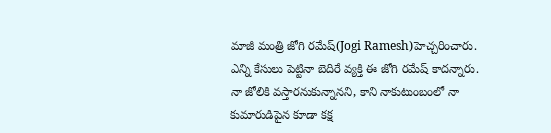మాజీ మంత్రి జోగి రమేష్(Jogi Ramesh)హెచ్చరించారు. ఎన్ని కేసులు పెట్టినా బెదిరే వ్యక్తి ఈ జోగి రమేష్ కాదన్నారు. నా జోలికి వస్తారనుకున్నానని, కాని నాకుటుంబంలో నా కుమారుడిపైన కూడా కక్ష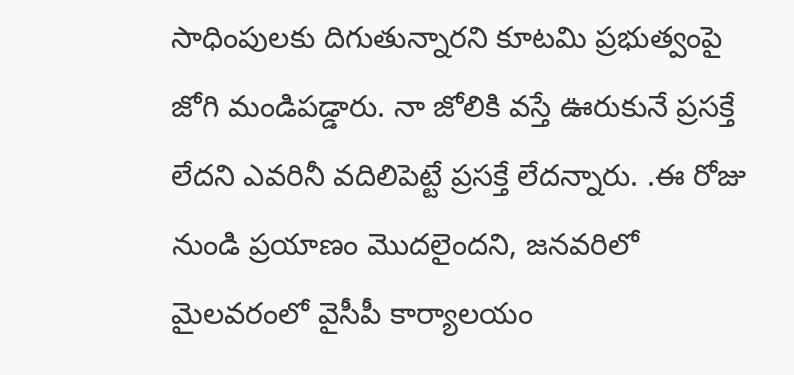సాధింపులకు దిగుతున్నారని కూటమి ప్రభుత్వంపై జోగి మండిపడ్డారు. నా జోలికి వస్తే ఊరుకునే ప్రసక్తే లేదని ఎవరినీ వదిలిపెట్టే ప్రసక్తే లేదన్నారు. .ఈ రోజు నుండి ప్రయాణం మొదలైందని, జనవరిలో మైలవరంలో వైసీపీ కార్యాలయం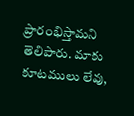ప్రారంభిస్తామని తెలిపారు. మాకు కూటములు లేవు,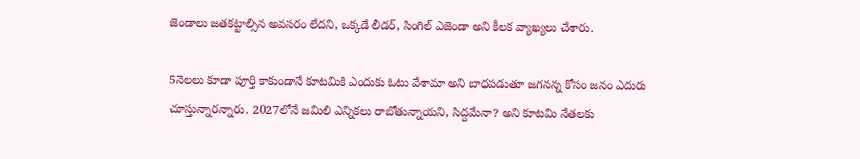జెండాలు జతకట్టాల్సిన అవసరం లేదని, ఒక్కడే లీడర్, సింగిల్ ఎజెండా అని కీలక వ్యాఖ్యలు చేశారు.

5నెలలు కూడా పూర్తి కాకుండానే కూటమికి ఎందుకు ఓటు వేశామా అని బాధపడుతూ జగనన్న కోసం జనం ఎదురు చూస్తున్నారన్నారు. 2027లోనే జమిలి ఎన్నికలు రాబోతున్నాయని, సిద్దమేనా? అని కూటమి నేతలకు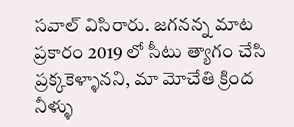సవాల్ విసిరారు. జగనన్న మాట ప్రకారం 2019 లో సీటు త్యాగం చేసి ప్రక్కకెళ్ళానని, మా మోచేతి క్రింద నీళ్ళు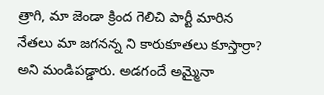త్రాగి, మా జెండా క్రింద గెలిచి పార్టీ మారిన నేతలు మా జగనన్న ని కారుకూతలు కూస్తార్రా? అని మండిపడ్డారు. అడగందే అమ్మైనా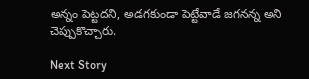అన్నం పెట్టదని, అడగకుండా పెట్టేవాడే జగనన్న అని చెప్పుకొచ్చారు.

Next Story